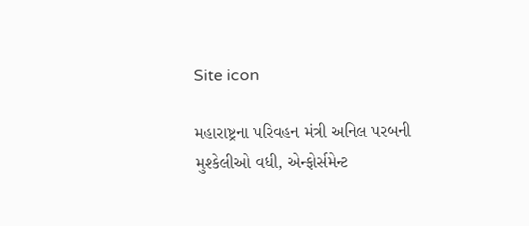Site icon

મહારાષ્ટ્રના પરિવહન મંત્રી અનિલ પરબની મુશ્કેલીઓ વધી, એન્ફોર્સમેન્ટ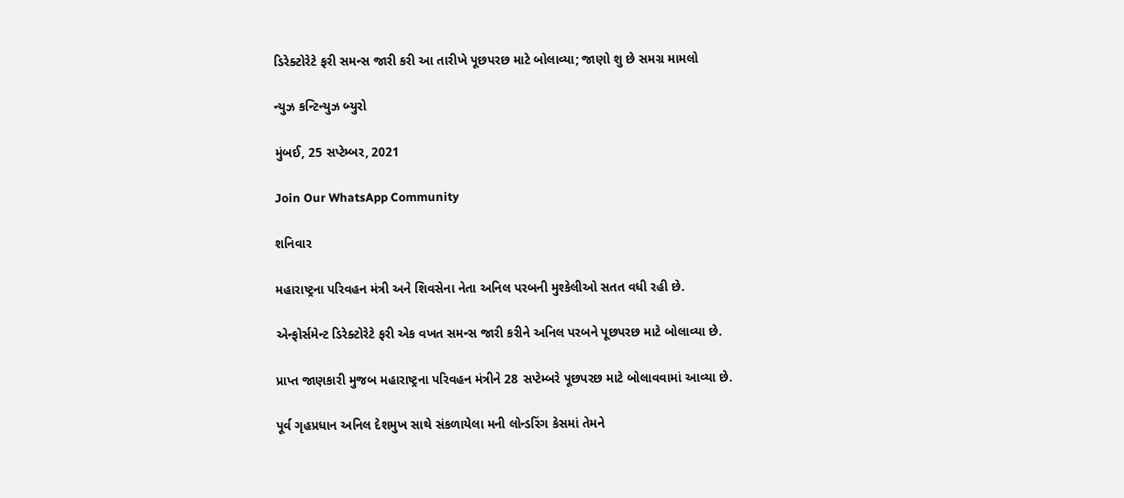ડિરેક્ટોરેટે ફરી સમન્સ જારી કરી આ તારીખે પૂછપરછ માટે બોલાવ્યા; જાણો શુ છે સમગ્ર મામલો

ન્યુઝ કન્ટિન્યુઝ બ્યુરો

મુંબઈ, 25 સપ્ટેમ્બર, 2021

Join Our WhatsApp Community

શનિવાર

મહારાષ્ટ્રના પરિવહન મંત્રી અને શિવસેના નેતા અનિલ પરબની મુશ્કેલીઓ સતત વધી રહી છે.

એન્ફોર્સમેન્ટ ડિરેક્ટોરેટે ફરી એક વખત સમન્સ જારી કરીને અનિલ પરબને પૂછપરછ માટે બોલાવ્યા છે.

પ્રાપ્ત જાણકારી મુજબ મહારાષ્ટ્રના પરિવહન મંત્રીને 28 સપ્ટેમ્બરે પૂછપરછ માટે બોલાવવામાં આવ્યા છે.

પૂર્વ ગૃહપ્રધાન અનિલ દેશમુખ સાથે સંકળાયેલા મની લોન્ડરિંગ કેસમાં તેમને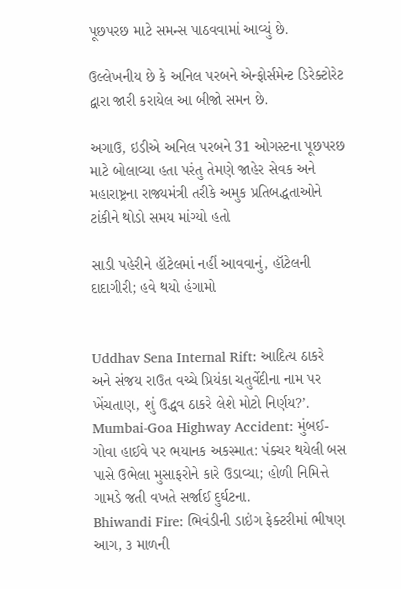પૂછપરછ માટે સમન્સ પાઠવવામાં આવ્યું છે.

ઉલ્લેખનીય છે કે અનિલ પરબને એન્ફોર્સમેન્ટ ડિરેક્ટોરેટ દ્વારા જારી કરાયેલ આ બીજો સમન છે.

અગાઉ, ઇડીએ અનિલ પરબને 31 ઓગસ્ટના પૂછપરછ માટે બોલાવ્યા હતા પરંતુ તેમણે જાહેર સેવક અને મહારાષ્ટ્રના રાજ્યમંત્રી તરીકે અમુક પ્રતિબદ્ધતાઓને ટાંકીને થોડો સમય માંગ્યો હતો

સાડી પહેરીને હૉટેલમાં નહીં આવવાનું, હૉટેલની દાદાગીરી; હવે થયો હંગામો


Uddhav Sena Internal Rift: આદિત્ય ઠાકરે અને સંજય રાઉત વચ્ચે પ્રિયંકા ચતુર્વેદીના નામ પર ખેંચતાણ, શું ઉદ્ધવ ઠાકરે લેશે મોટો નિર્ણય?’.
Mumbai-Goa Highway Accident: મુંબઈ-ગોવા હાઈવે પર ભયાનક અકસ્માત: પંક્ચર થયેલી બસ પાસે ઉભેલા મુસાફરોને કારે ઉડાવ્યા; હોળી નિમિત્તે ગામડે જતી વખતે સર્જાઈ દુર્ઘટના.
Bhiwandi Fire: ભિવંડીની ડાઇંગ ફેક્ટરીમાં ભીષણ આગ, ૩ માળની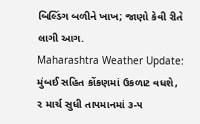બિલ્ડિંગ બળીને ખાખ; જાણો કેવી રીતે લાગી આગ.
Maharashtra Weather Update: મુંબઈ સહિત કોંકણમાં ઉકળાટ વધશે, ૨ માર્ચ સુધી તાપમાનમાં ૩-૫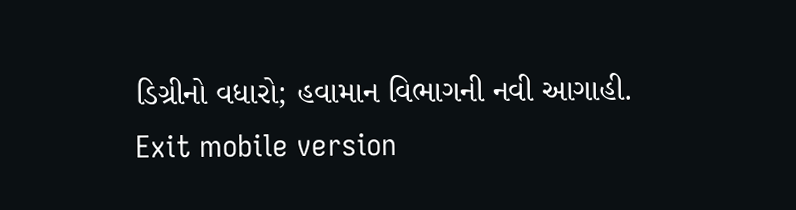ડિગ્રીનો વધારો; હવામાન વિભાગની નવી આગાહી.
Exit mobile version